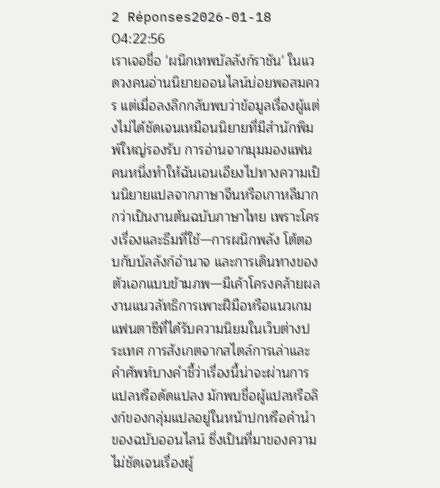2 Réponses2026-01-18 04:22:56
เราเจอชื่อ 'ผนึกเทพบัลลังก์ราชัน' ในแวดวงคนอ่านนิยายออนไลน์บ่อยพอสมควร แต่เมื่อลงลึกกลับพบว่าข้อมูลเรื่องผู้แต่งไม่ได้ชัดเจนเหมือนนิยายที่มีสำนักพิมพ์ใหญ่รองรับ การอ่านจากมุมมองแฟนคนหนึ่งทำให้ฉันเอนเอียงไปทางความเป็นนิยายแปลจากภาษาจีนหรือเกาหลีมากกว่าเป็นงานต้นฉบับภาษาไทย เพราะโครงเรื่องและธีมที่ใช้—การผนึกพลัง โต้ตอบกับบัลลังก์อำนาจ และการเดินทางของตัวเอกแบบข้ามภพ—มีเค้าโครงคล้ายผลงานแนวลัทธิการเพาะฝีมือหรือแนวเกมแฟนตาซีที่ได้รับความนิยมในเว็บต่างประเทศ การสังเกตจากสไตล์การเล่าและคำศัพท์บางคำชี้ว่าเรื่องนี้น่าจะผ่านการแปลหรือดัดแปลง มักพบชื่อผู้แปลหรือลิงก์ของกลุ่มแปลอยู่ในหน้าปกหรือคำนำของฉบับออนไลน์ ซึ่งเป็นที่มาของความไม่ชัดเจนเรื่องผู้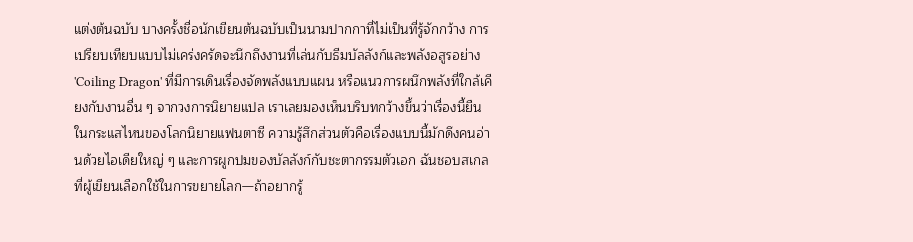แต่งต้นฉบับ บางครั้งชื่อนักเขียนต้นฉบับเป็นนามปากกาที่ไม่เป็นที่รู้จักกว้าง การเปรียบเทียบแบบไม่เคร่งครัดจะนึกถึงงานที่เล่นกับธีมบัลลังก์และพลังอสูรอย่าง 'Coiling Dragon' ที่มีการเดินเรื่องจัดพลังแบบแผน หรือแนวการผนึกพลังที่ใกล้เคียงกับงานอื่น ๆ จากวงการนิยายแปล เราเลยมองเห็นบริบทกว้างขึ้นว่าเรื่องนี้ยืนในกระแสไหนของโลกนิยายแฟนตาซี ความรู้สึกส่วนตัวคือเรื่องแบบนี้มักดึงคนอ่านด้วยไอเดียใหญ่ ๆ และการผูกปมของบัลลังก์กับชะตากรรมตัวเอก ฉันชอบสเกลที่ผู้เขียนเลือกใช้ในการขยายโลก—ถ้าอยากรู้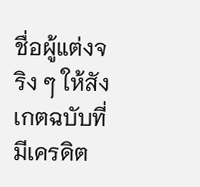ชื่อผู้แต่งจริง ๆ ให้สังเกตฉบับที่มีเครดิต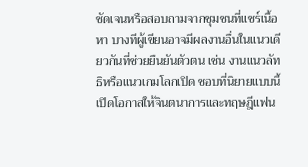ชัดเจนหรือสอบถามจากชุมชนที่แชร์เนื้อหา บางทีผู้เขียนอาจมีผลงานอื่นในแนวเดียวกันที่ช่วยยืนยันตัวตน เช่น งานแนวลัทธิหรือแนวเกมโลกเปิด ชอบที่นิยายแบบนี้เปิดโอกาสให้จินตนาการและทฤษฎีแฟน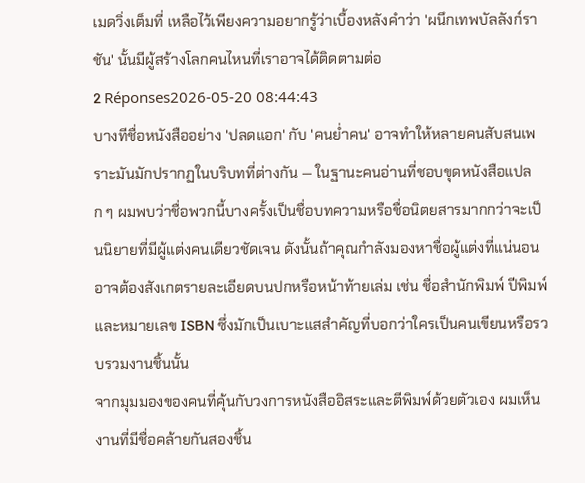เมดวิ่งเต็มที่ เหลือไว้เพียงความอยากรู้ว่าเบื้องหลังคำว่า 'ผนึกเทพบัลลังก์ราชัน' นั้นมีผู้สร้างโลกคนไหนที่เราอาจได้ติดตามต่อ
2 Réponses2026-05-20 08:44:43
บางทีชื่อหนังสืออย่าง 'ปลดแอก' กับ 'คนย่ำคน' อาจทำให้หลายคนสับสนเพราะมันมักปรากฏในบริบทที่ต่างกัน — ในฐานะคนอ่านที่ชอบขุดหนังสือแปลก ๆ ผมพบว่าชื่อพวกนี้บางครั้งเป็นชื่อบทความหรือชื่อนิตยสารมากกว่าจะเป็นนิยายที่มีผู้แต่งคนเดียวชัดเจน ดังนั้นถ้าคุณกำลังมองหาชื่อผู้แต่งที่แน่นอน อาจต้องสังเกตรายละเอียดบนปกหรือหน้าท้ายเล่ม เช่น ชื่อสำนักพิมพ์ ปีพิมพ์ และหมายเลข ISBN ซึ่งมักเป็นเบาะแสสำคัญที่บอกว่าใครเป็นคนเขียนหรือรวบรวมงานชิ้นนั้น
จากมุมมองของคนที่คุ้นกับวงการหนังสืออิสระและตีพิมพ์ด้วยตัวเอง ผมเห็นงานที่มีชื่อคล้ายกันสองชิ้น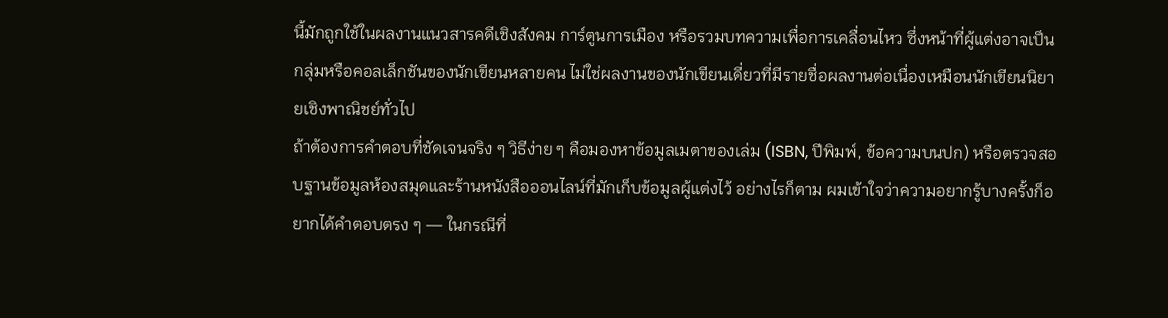นี้มักถูกใช้ในผลงานแนวสารคดีเชิงสังคม การ์ตูนการเมือง หรือรวมบทความเพื่อการเคลื่อนไหว ซึ่งหน้าที่ผู้แต่งอาจเป็นกลุ่มหรือคอลเล็กชันของนักเขียนหลายคน ไม่ใช่ผลงานของนักเขียนเดี่ยวที่มีรายชื่อผลงานต่อเนื่องเหมือนนักเขียนนิยายเชิงพาณิชย์ทั่วไป
ถ้าต้องการคำตอบที่ชัดเจนจริง ๆ วิธีง่าย ๆ คือมองหาข้อมูลเมตาของเล่ม (ISBN, ปีพิมพ์, ข้อความบนปก) หรือตรวจสอบฐานข้อมูลห้องสมุดและร้านหนังสือออนไลน์ที่มักเก็บข้อมูลผู้แต่งไว้ อย่างไรก็ตาม ผมเข้าใจว่าความอยากรู้บางครั้งก็อยากได้คำตอบตรง ๆ — ในกรณีที่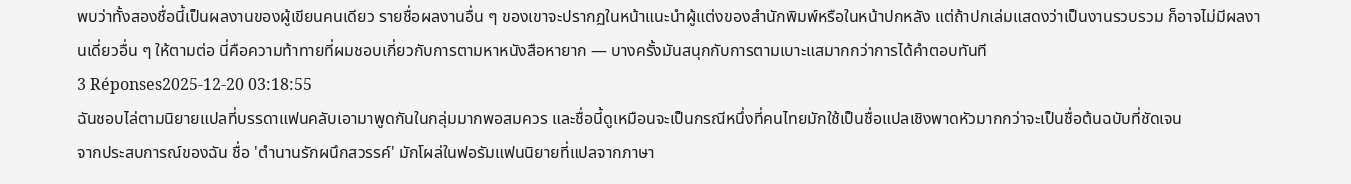พบว่าทั้งสองชื่อนี้เป็นผลงานของผู้เขียนคนเดียว รายชื่อผลงานอื่น ๆ ของเขาจะปรากฏในหน้าแนะนำผู้แต่งของสำนักพิมพ์หรือในหน้าปกหลัง แต่ถ้าปกเล่มแสดงว่าเป็นงานรวบรวม ก็อาจไม่มีผลงานเดี่ยวอื่น ๆ ให้ตามต่อ นี่คือความท้าทายที่ผมชอบเกี่ยวกับการตามหาหนังสือหายาก — บางครั้งมันสนุกกับการตามเบาะแสมากกว่าการได้คำตอบทันที
3 Réponses2025-12-20 03:18:55
ฉันชอบไล่ตามนิยายแปลที่บรรดาแฟนคลับเอามาพูดกันในกลุ่มมากพอสมควร และชื่อนี้ดูเหมือนจะเป็นกรณีหนึ่งที่คนไทยมักใช้เป็นชื่อแปลเชิงพาดหัวมากกว่าจะเป็นชื่อต้นฉบับที่ชัดเจน
จากประสบการณ์ของฉัน ชื่อ 'ตํานานรักผนึกสวรรค์' มักโผล่ในฟอรัมแฟนนิยายที่แปลจากภาษา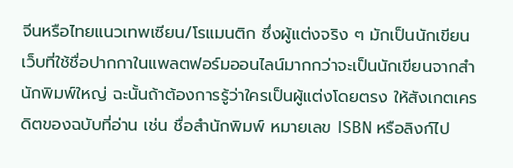จีนหรือไทยแนวเทพเซียน/โรแมนติก ซึ่งผู้แต่งจริง ๆ มักเป็นนักเขียนเว็บที่ใช้ชื่อปากกาในแพลตฟอร์มออนไลน์มากกว่าจะเป็นนักเขียนจากสำนักพิมพ์ใหญ่ ฉะนั้นถ้าต้องการรู้ว่าใครเป็นผู้แต่งโดยตรง ให้สังเกตเครดิตของฉบับที่อ่าน เช่น ชื่อสำนักพิมพ์ หมายเลข ISBN หรือลิงก์ไป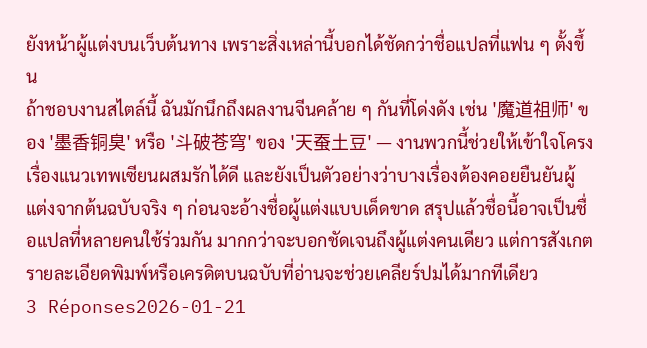ยังหน้าผู้แต่งบนเว็บต้นทาง เพราะสิ่งเหล่านี้บอกได้ชัดกว่าชื่อแปลที่แฟน ๆ ตั้งขึ้น
ถ้าชอบงานสไตล์นี้ ฉันมักนึกถึงผลงานจีนคล้าย ๆ กันที่โด่งดัง เช่น '魔道祖师' ของ '墨香铜臭' หรือ '斗破苍穹' ของ '天蚕土豆' — งานพวกนี้ช่วยให้เข้าใจโครงเรื่องแนวเทพเซียนผสมรักได้ดี และยังเป็นตัวอย่างว่าบางเรื่องต้องคอยยืนยันผู้แต่งจากต้นฉบับจริง ๆ ก่อนจะอ้างชื่อผู้แต่งแบบเด็ดขาด สรุปแล้วชื่อนี้อาจเป็นชื่อแปลที่หลายคนใช้ร่วมกัน มากกว่าจะบอกชัดเจนถึงผู้แต่งคนเดียว แต่การสังเกตรายละเอียดพิมพ์หรือเครดิตบนฉบับที่อ่านจะช่วยเคลียร์ปมได้มากทีเดียว
3 Réponses2026-01-21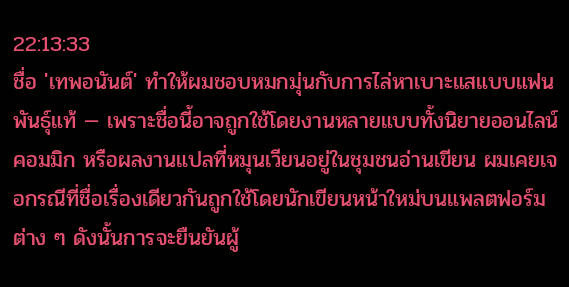22:13:33
ชื่อ 'เทพอนันต์' ทำให้ผมชอบหมกมุ่นกับการไล่หาเบาะแสแบบแฟนพันธุ์แท้ — เพราะชื่อนี้อาจถูกใช้โดยงานหลายแบบทั้งนิยายออนไลน์ คอมมิก หรือผลงานแปลที่หมุนเวียนอยู่ในชุมชนอ่านเขียน ผมเคยเจอกรณีที่ชื่อเรื่องเดียวกันถูกใช้โดยนักเขียนหน้าใหม่บนแพลตฟอร์มต่าง ๆ ดังนั้นการจะยืนยันผู้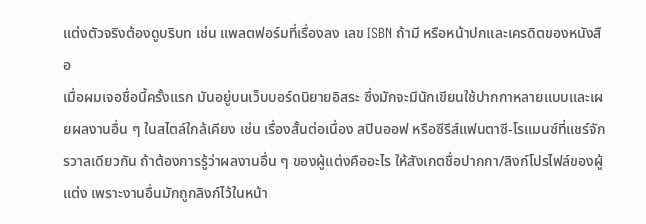แต่งตัวจริงต้องดูบริบท เช่น แพลตฟอร์มที่เรื่องลง เลข ISBN ถ้ามี หรือหน้าปกและเครดิตของหนังสือ
เมื่อผมเจอชื่อนี้ครั้งแรก มันอยู่บนเว็บบอร์ดนิยายอิสระ ซึ่งมักจะมีนักเขียนใช้ปากกาหลายแบบและเผยผลงานอื่น ๆ ในสไตล์ใกล้เคียง เช่น เรื่องสั้นต่อเนื่อง สปินออฟ หรือซีรีส์แฟนตาซี-โรแมนซ์ที่แชร์จักรวาลเดียวกัน ถ้าต้องการรู้ว่าผลงานอื่น ๆ ของผู้แต่งคืออะไร ให้สังเกตชื่อปากกา/ลิงก์โปรไฟล์ของผู้แต่ง เพราะงานอื่นมักถูกลิงก์ไว้ในหน้า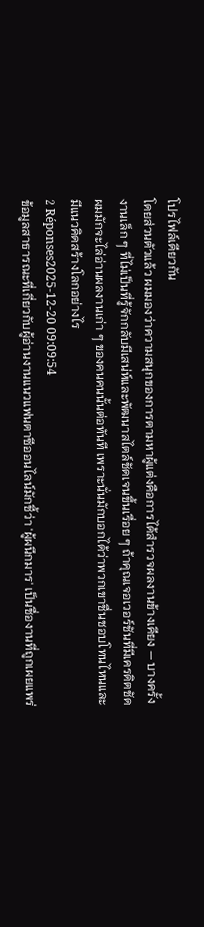โปรไฟล์เดียวกัน
โดยส่วนตัวแล้ว ผมมองว่าความสนุกของการตามหาผู้แต่งคือการได้สำรวจผลงานข้างเคียง — บางครั้งงานเล็ก ๆ ที่ไม่เป็นที่รู้จักกลับมีเสน่ห์และพัฒนาสไตล์ชัดเจนขึ้นเรื่อย ๆ ถ้าคุณเจอเวอร์ชันที่มีเครดิตชัด ผมมักจะไล่อ่านผลงานเก่า ๆ ของคนคนนั้นต่อทันที เพราะนั่นมักบอกได้ว่าพวกเขาชื่นชอบโทนไหนและมีแนวคิดสร้างโลกอย่างไร
2 Réponses2025-12-20 09:09:54
ข้อมูลสาธารณะที่เกี่ยวกับผู้อ่านงานแนวแฟนตาซีออนไลน์มักชี้ว่า 'ผู้ผนึกมาร' เป็นชื่องานที่ถูกเผยแพร่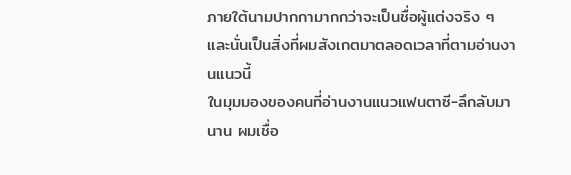ภายใต้นามปากกามากกว่าจะเป็นชื่อผู้แต่งจริง ๆ และนั่นเป็นสิ่งที่ผมสังเกตมาตลอดเวลาที่ตามอ่านงานแนวนี้
ในมุมมองของคนที่อ่านงานแนวแฟนตาซี-ลึกลับมานาน ผมเชื่อ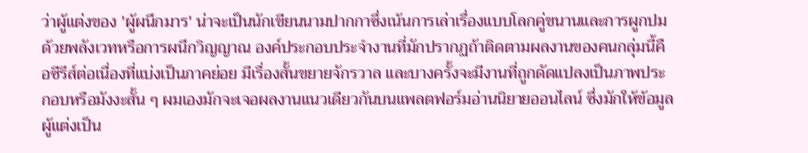ว่าผู้แต่งของ 'ผู้ผนึกมาร' น่าจะเป็นนักเขียนนามปากกาซึ่งเน้นการเล่าเรื่องแบบโลกคู่ขนานและการผูกปมด้วยพลังเวทหรือการผนึกวิญญาณ องค์ประกอบประจำงานที่มักปรากฏถ้าติดตามผลงานของคนกลุ่มนี้คือซีรีส์ต่อเนื่องที่แบ่งเป็นภาคย่อย มีเรื่องสั้นขยายจักรวาล และบางครั้งจะมีงานที่ถูกดัดแปลงเป็นภาพประกอบหรือมังงะสั้น ๆ ผมเองมักจะเจอผลงานแนวเดียวกันบนแพลตฟอร์มอ่านนิยายออนไลน์ ซึ่งมักให้ข้อมูลผู้แต่งเป็น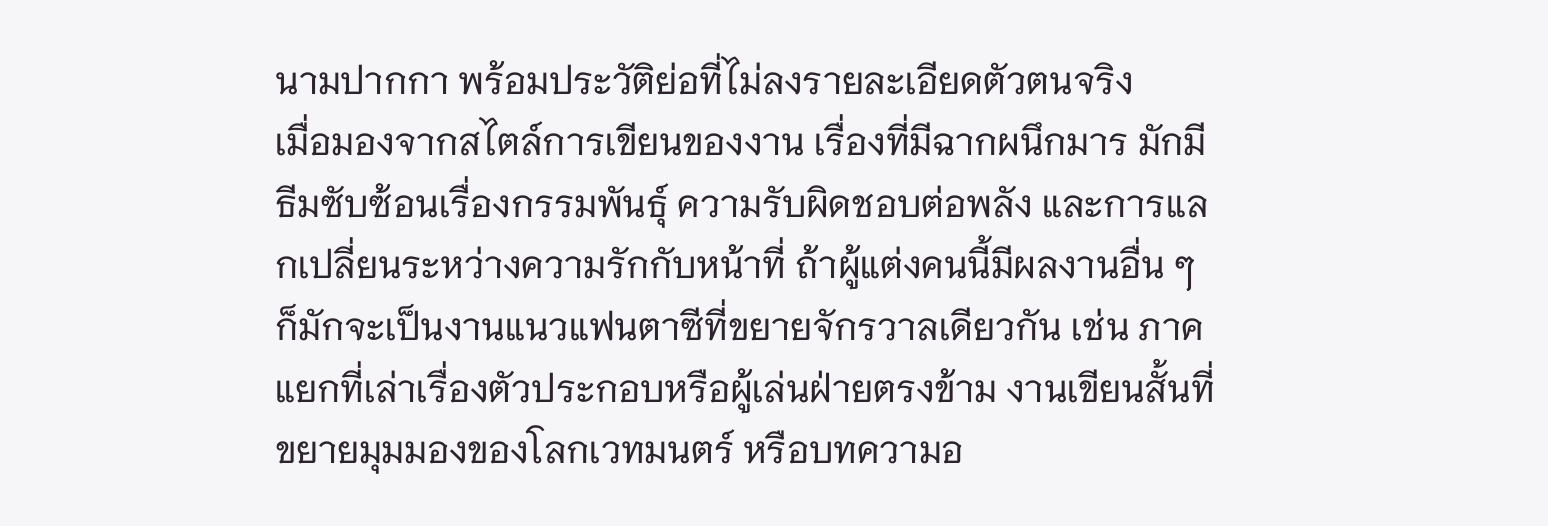นามปากกา พร้อมประวัติย่อที่ไม่ลงรายละเอียดตัวตนจริง
เมื่อมองจากสไตล์การเขียนของงาน เรื่องที่มีฉากผนึกมาร มักมีธีมซับซ้อนเรื่องกรรมพันธุ์ ความรับผิดชอบต่อพลัง และการแลกเปลี่ยนระหว่างความรักกับหน้าที่ ถ้าผู้แต่งคนนี้มีผลงานอื่น ๆ ก็มักจะเป็นงานแนวแฟนตาซีที่ขยายจักรวาลเดียวกัน เช่น ภาคแยกที่เล่าเรื่องตัวประกอบหรือผู้เล่นฝ่ายตรงข้าม งานเขียนสั้นที่ขยายมุมมองของโลกเวทมนตร์ หรือบทความอ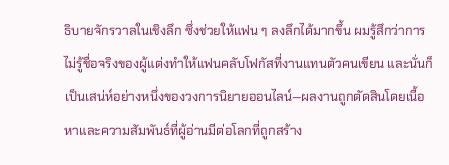ธิบายจักรวาลในเชิงลึก ซึ่งช่วยให้แฟน ๆ ลงลึกได้มากขึ้น ผมรู้สึกว่าการไม่รู้ชื่อจริงของผู้แต่งทำให้แฟนคลับโฟกัสที่งานแทนตัวคนเขียน และนั่นก็เป็นเสน่ห์อย่างหนึ่งของวงการนิยายออนไลน์—ผลงานถูกตัดสินโดยเนื้อหาและความสัมพันธ์ที่ผู้อ่านมีต่อโลกที่ถูกสร้าง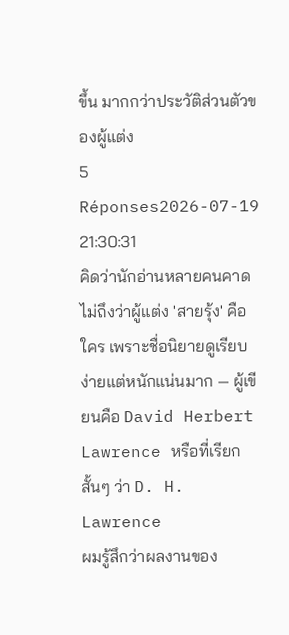ขึ้น มากกว่าประวัติส่วนตัวของผู้แต่ง
5 Réponses2026-07-19 21:30:31
คิดว่านักอ่านหลายคนคาดไม่ถึงว่าผู้แต่ง 'สายรุ้ง' คือใคร เพราะชื่อนิยายดูเรียบง่ายแต่หนักแน่นมาก — ผู้เขียนคือ David Herbert Lawrence หรือที่เรียกสั้นๆ ว่า D. H. Lawrence
ผมรู้สึกว่าผลงานของ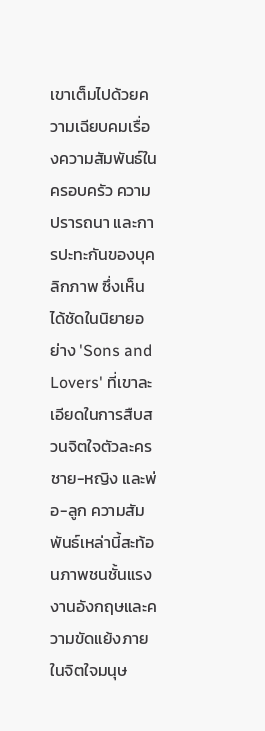เขาเต็มไปด้วยความเฉียบคมเรื่องความสัมพันธ์ในครอบครัว ความปรารถนา และการปะทะกันของบุคลิกภาพ ซึ่งเห็นได้ชัดในนิยายอย่าง 'Sons and Lovers' ที่เขาละเอียดในการสืบสวนจิตใจตัวละครชาย-หญิง และพ่อ-ลูก ความสัมพันธ์เหล่านี้สะท้อนภาพชนชั้นแรงงานอังกฤษและความขัดแย้งภายในจิตใจมนุษ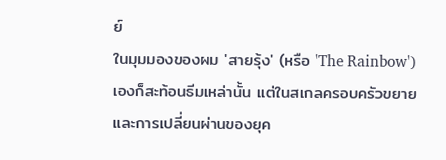ย์
ในมุมมองของผม 'สายรุ้ง' (หรือ 'The Rainbow') เองก็สะท้อนธีมเหล่านั้น แต่ในสเกลครอบครัวขยายและการเปลี่ยนผ่านของยุค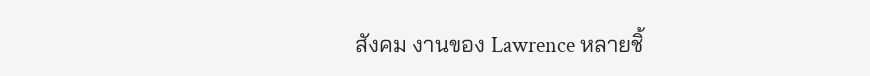สังคม งานของ Lawrence หลายชิ้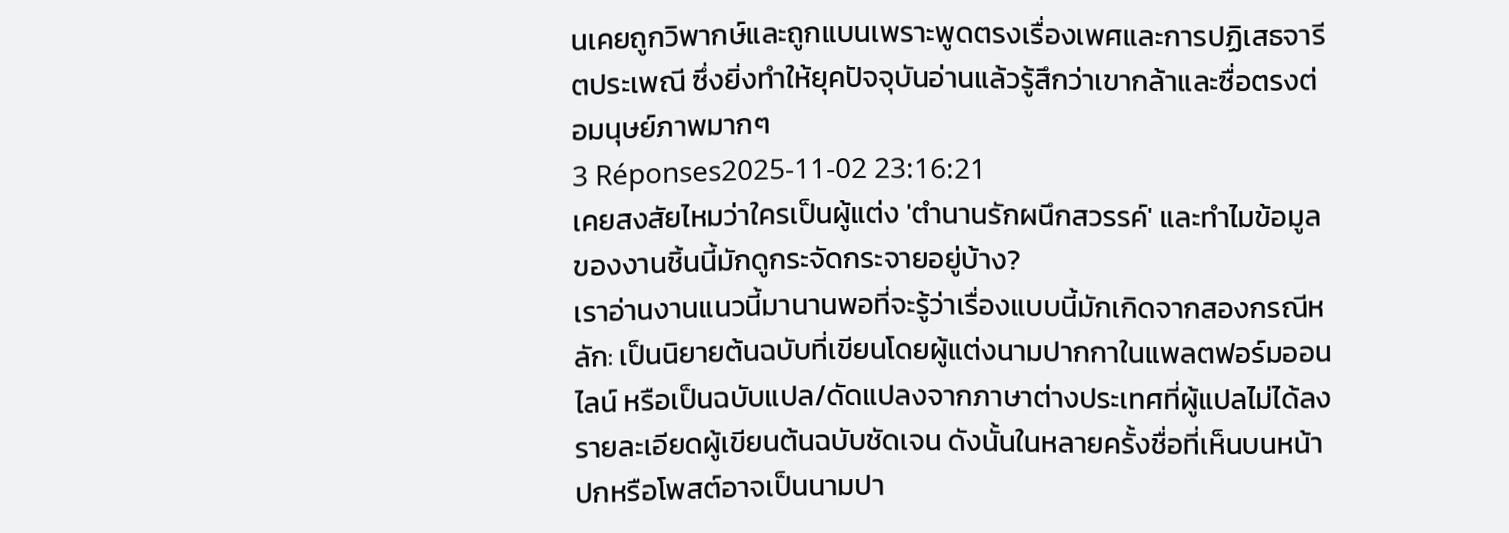นเคยถูกวิพากษ์และถูกแบนเพราะพูดตรงเรื่องเพศและการปฏิเสธจารีตประเพณี ซึ่งยิ่งทำให้ยุคปัจจุบันอ่านแล้วรู้สึกว่าเขากล้าและซื่อตรงต่อมนุษย์ภาพมากๆ
3 Réponses2025-11-02 23:16:21
เคยสงสัยไหมว่าใครเป็นผู้แต่ง 'ตำนานรักผนึกสวรรค์' และทำไมข้อมูลของงานชิ้นนี้มักดูกระจัดกระจายอยู่บ้าง?
เราอ่านงานแนวนี้มานานพอที่จะรู้ว่าเรื่องแบบนี้มักเกิดจากสองกรณีหลัก: เป็นนิยายต้นฉบับที่เขียนโดยผู้แต่งนามปากกาในแพลตฟอร์มออนไลน์ หรือเป็นฉบับแปล/ดัดแปลงจากภาษาต่างประเทศที่ผู้แปลไม่ได้ลงรายละเอียดผู้เขียนต้นฉบับชัดเจน ดังนั้นในหลายครั้งชื่อที่เห็นบนหน้าปกหรือโพสต์อาจเป็นนามปา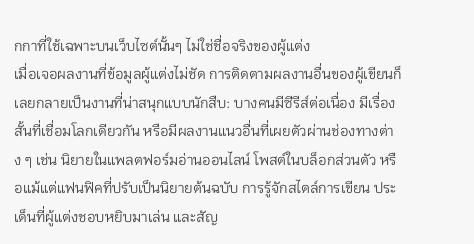กกาที่ใช้เฉพาะบนเว็บไซต์นั้นๆ ไม่ใช่ชื่อจริงของผู้แต่ง
เมื่อเจอผลงานที่ข้อมูลผู้แต่งไม่ชัด การติดตามผลงานอื่นของผู้เขียนก็เลยกลายเป็นงานที่น่าสนุกแบบนักสืบ: บางคนมีซีรีส์ต่อเนื่อง มีเรื่องสั้นที่เชื่อมโลกเดียวกัน หรือมีผลงานแนวอื่นที่เผยตัวผ่านช่องทางต่าง ๆ เช่น นิยายในแพลตฟอร์มอ่านออนไลน์ โพสต์ในบล็อกส่วนตัว หรือแม้แต่แฟนฟิคที่ปรับเป็นนิยายต้นฉบับ การรู้จักสไตล์การเขียน ประเด็นที่ผู้แต่งชอบหยิบมาเล่น และสัญ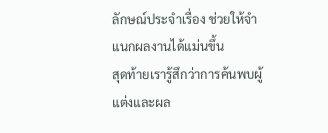ลักษณ์ประจำเรื่อง ช่วยให้จำแนกผลงานได้แม่นขึ้น
สุดท้ายเรารู้สึกว่าการค้นพบผู้แต่งและผล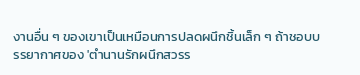งานอื่น ๆ ของเขาเป็นเหมือนการปลดผนึกชิ้นเล็ก ๆ ถ้าชอบบรรยากาศของ 'ตำนานรักผนึกสวรร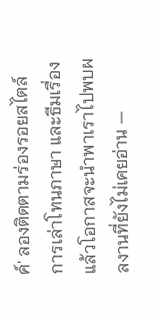ค์' ลองติดตามร่องรอยสไตล์การเล่าโทนภาษา และธีมเรื่อง แล้วโอกาสจะนำพาเราไปพบผลงานที่ยังไม่เคยอ่าน —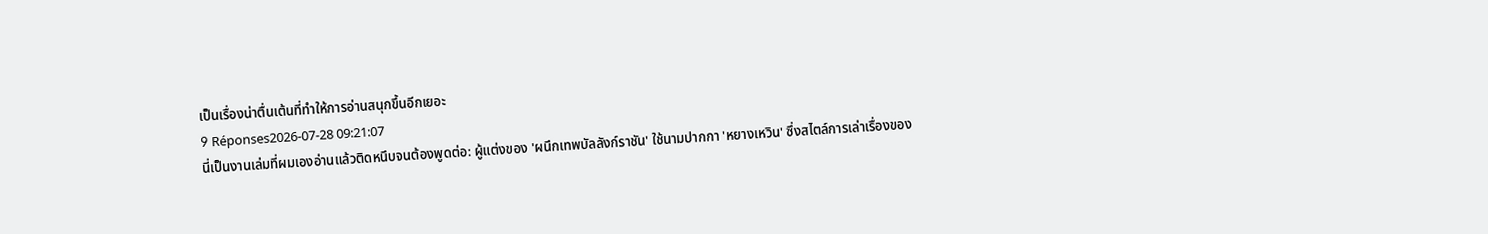เป็นเรื่องน่าตื่นเต้นที่ทำให้การอ่านสนุกขึ้นอีกเยอะ
9 Réponses2026-07-28 09:21:07
นี่เป็นงานเล่มที่ผมเองอ่านแล้วติดหนึบจนต้องพูดต่อ: ผู้แต่งของ 'ผนึกเทพบัลลังก์ราชัน' ใช้นามปากกา 'หยางเหวิน' ซึ่งสไตล์การเล่าเรื่องของ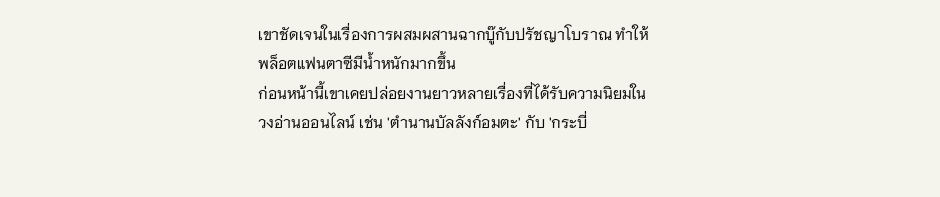เขาชัดเจนในเรื่องการผสมผสานฉากบู๊กับปรัชญาโบราณ ทำให้พล็อตแฟนตาซีมีน้ำหนักมากขึ้น
ก่อนหน้านี้เขาเคยปล่อยงานยาวหลายเรื่องที่ได้รับความนิยมในวงอ่านออนไลน์ เช่น 'ตำนานบัลลังก์อมตะ' กับ 'กระบี่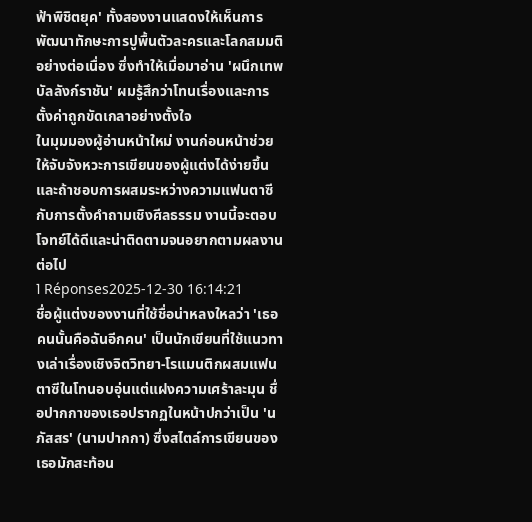ฟ้าพิชิตยุค' ทั้งสองงานแสดงให้เห็นการพัฒนาทักษะการปูพื้นตัวละครและโลกสมมติอย่างต่อเนื่อง ซึ่งทำให้เมื่อมาอ่าน 'ผนึกเทพบัลลังก์ราชัน' ผมรู้สึกว่าโทนเรื่องและการตั้งค่าถูกขัดเกลาอย่างตั้งใจ
ในมุมมองผู้อ่านหน้าใหม่ งานก่อนหน้าช่วยให้จับจังหวะการเขียนของผู้แต่งได้ง่ายขึ้น และถ้าชอบการผสมระหว่างความแฟนตาซีกับการตั้งคำถามเชิงศีลธรรม งานนี้จะตอบโจทย์ได้ดีและน่าติดตามจนอยากตามผลงานต่อไป
1 Réponses2025-12-30 16:14:21
ชื่อผู้แต่งของงานที่ใช้ชื่อน่าหลงใหลว่า 'เธอคนนั้นคือฉันอีกคน' เป็นนักเขียนที่ใช้แนวทางเล่าเรื่องเชิงจิตวิทยา-โรแมนติกผสมแฟนตาซีในโทนอบอุ่นแต่แฝงความเศร้าละมุน ชื่อปากกาของเธอปรากฏในหน้าปกว่าเป็น 'นภัสสร' (นามปากกา) ซึ่งสไตล์การเขียนของเธอมักสะท้อน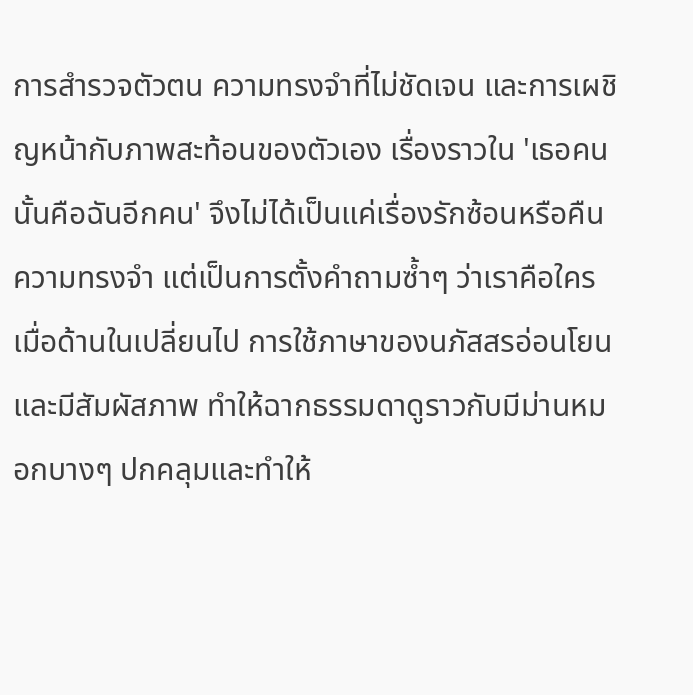การสำรวจตัวตน ความทรงจำที่ไม่ชัดเจน และการเผชิญหน้ากับภาพสะท้อนของตัวเอง เรื่องราวใน 'เธอคนนั้นคือฉันอีกคน' จึงไม่ได้เป็นแค่เรื่องรักซ้อนหรือคืนความทรงจำ แต่เป็นการตั้งคำถามซ้ำๆ ว่าเราคือใครเมื่อด้านในเปลี่ยนไป การใช้ภาษาของนภัสสรอ่อนโยนและมีสัมผัสภาพ ทำให้ฉากธรรมดาดูราวกับมีม่านหมอกบางๆ ปกคลุมและทำให้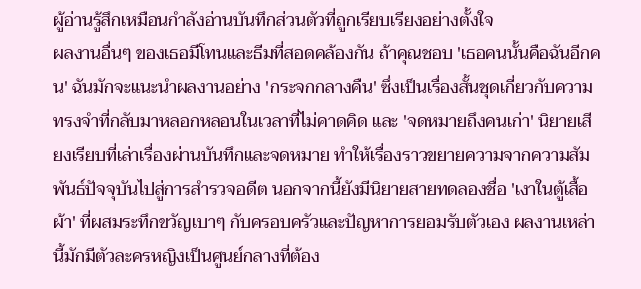ผู้อ่านรู้สึกเหมือนกำลังอ่านบันทึกส่วนตัวที่ถูกเรียบเรียงอย่างตั้งใจ
ผลงานอื่นๆ ของเธอมีโทนและธีมที่สอดคล้องกัน ถ้าคุณชอบ 'เธอคนนั้นคือฉันอีกคน' ฉันมักจะแนะนำผลงานอย่าง 'กระจกกลางคืน' ซึ่งเป็นเรื่องสั้นชุดเกี่ยวกับความทรงจำที่กลับมาหลอกหลอนในเวลาที่ไม่คาดคิด และ 'จดหมายถึงคนเก่า' นิยายเสียงเรียบที่เล่าเรื่องผ่านบันทึกและจดหมาย ทำให้เรื่องราวขยายความจากความสัมพันธ์ปัจจุบันไปสู่การสำรวจอดีต นอกจากนี้ยังมีนิยายสายทดลองชื่อ 'เงาในตู้เสื้อผ้า' ที่ผสมระทึกขวัญเบาๆ กับครอบครัวและปัญหาการยอมรับตัวเอง ผลงานเหล่านี้มักมีตัวละครหญิงเป็นศูนย์กลางที่ต้อง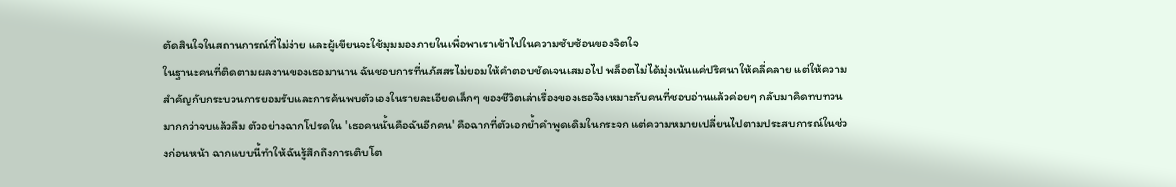ตัดสินใจในสถานการณ์ที่ไม่ง่าย และผู้เขียนจะใช้มุมมองภายในเพื่อพาเราเข้าไปในความซับซ้อนของจิตใจ
ในฐานะคนที่ติดตามผลงานของเธอมานาน ฉันชอบการที่นภัสสรไม่ยอมให้คำตอบชัดเจนเสมอไป พล็อตไม่ได้มุ่งเน้นแค่ปริศนาให้คลี่คลาย แต่ให้ความสำคัญกับกระบวนการยอมรับและการค้นพบตัวเองในรายละเอียดเล็กๆ ของชีวิตเล่าเรื่องของเธอจึงเหมาะกับคนที่ชอบอ่านแล้วค่อยๆ กลับมาคิดทบทวนมากกว่าจบแล้วลืม ตัวอย่างฉากโปรดใน 'เธอคนนั้นคือฉันอีกคน' คือฉากที่ตัวเอกย้ำคำพูดเดิมในกระจก แต่ความหมายเปลี่ยนไปตามประสบการณ์ในช่วงก่อนหน้า ฉากแบบนี้ทำให้ฉันรู้สึกถึงการเติบโต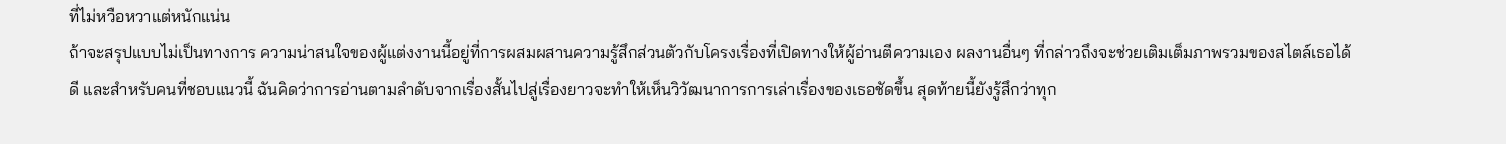ที่ไม่หวือหวาแต่หนักแน่น
ถ้าจะสรุปแบบไม่เป็นทางการ ความน่าสนใจของผู้แต่งงานนี้อยู่ที่การผสมผสานความรู้สึกส่วนตัวกับโครงเรื่องที่เปิดทางให้ผู้อ่านตีความเอง ผลงานอื่นๆ ที่กล่าวถึงจะช่วยเติมเต็มภาพรวมของสไตล์เธอได้ดี และสำหรับคนที่ชอบแนวนี้ ฉันคิดว่าการอ่านตามลำดับจากเรื่องสั้นไปสู่เรื่องยาวจะทำให้เห็นวิวัฒนาการการเล่าเรื่องของเธอชัดขึ้น สุดท้ายนี้ยังรู้สึกว่าทุก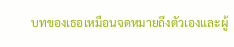บทของเธอเหมือนจดหมายถึงตัวเองและผู้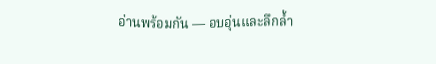อ่านพร้อมกัน — อบอุ่นและลึกล้ำ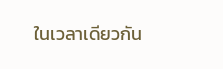ในเวลาเดียวกัน